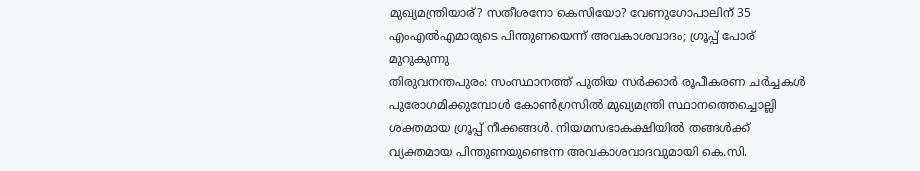മുഖ്യമന്ത്രിയാര്? സതീശനോ കെസിയോ? വേണുഗോപാലിന് 35 എംഎൽഎമാരുടെ പിന്തുണയെന്ന് അവകാശവാദം; ഗ്രൂപ്പ് പോര് മുറുകുന്നു
തിരുവനന്തപുരം: സംസ്ഥാനത്ത് പുതിയ സർക്കാർ രൂപീകരണ ചർച്ചകൾ പുരോഗമിക്കുമ്പോൾ കോൺഗ്രസിൽ മുഖ്യമന്ത്രി സ്ഥാനത്തെച്ചൊല്ലി ശക്തമായ ഗ്രൂപ്പ് നീക്കങ്ങൾ. നിയമസഭാകക്ഷിയിൽ തങ്ങൾക്ക് വ്യക്തമായ പിന്തുണയുണ്ടെന്ന അവകാശവാദവുമായി കെ.സി.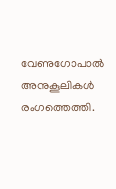വേണുഗോപാൽ അനുകൂലികൾ രംഗത്തെത്തി.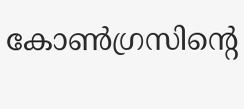കോൺഗ്രസിന്റെ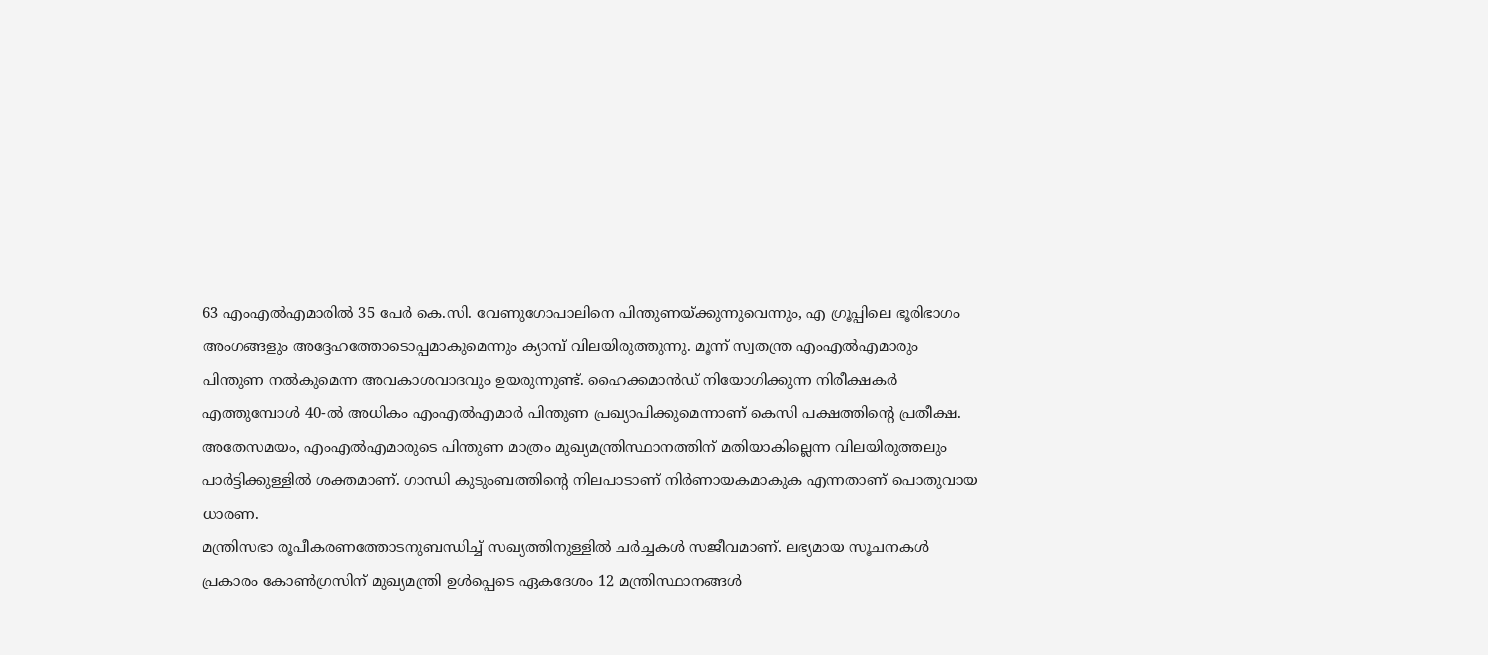63 എംഎൽഎമാരിൽ 35 പേർ കെ.സി. വേണുഗോപാലിനെ പിന്തുണയ്ക്കുന്നുവെന്നും, എ ഗ്രൂപ്പിലെ ഭൂരിഭാഗം അംഗങ്ങളും അദ്ദേഹത്തോടൊപ്പമാകുമെന്നും ക്യാമ്പ് വിലയിരുത്തുന്നു. മൂന്ന് സ്വതന്ത്ര എംഎൽഎമാരും പിന്തുണ നൽകുമെന്ന അവകാശവാദവും ഉയരുന്നുണ്ട്. ഹൈക്കമാൻഡ് നിയോഗിക്കുന്ന നിരീക്ഷകർ എത്തുമ്പോൾ 40-ൽ അധികം എംഎൽഎമാർ പിന്തുണ പ്രഖ്യാപിക്കുമെന്നാണ് കെസി പക്ഷത്തിന്റെ പ്രതീക്ഷ.
അതേസമയം, എംഎൽഎമാരുടെ പിന്തുണ മാത്രം മുഖ്യമന്ത്രിസ്ഥാനത്തിന് മതിയാകില്ലെന്ന വിലയിരുത്തലും പാർട്ടിക്കുള്ളിൽ ശക്തമാണ്. ഗാന്ധി കുടുംബത്തിന്റെ നിലപാടാണ് നിർണായകമാകുക എന്നതാണ് പൊതുവായ ധാരണ.
മന്ത്രിസഭാ രൂപീകരണത്തോടനുബന്ധിച്ച് സഖ്യത്തിനുള്ളിൽ ചർച്ചകൾ സജീവമാണ്. ലഭ്യമായ സൂചനകൾ പ്രകാരം കോൺഗ്രസിന് മുഖ്യമന്ത്രി ഉൾപ്പെടെ ഏകദേശം 12 മന്ത്രിസ്ഥാനങ്ങൾ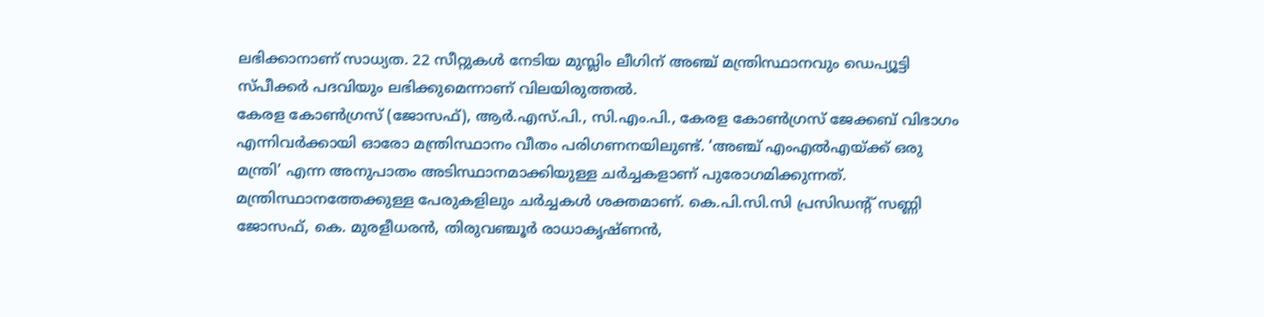ലഭിക്കാനാണ് സാധ്യത. 22 സീറ്റുകൾ നേടിയ മുസ്ലിം ലീഗിന് അഞ്ച് മന്ത്രിസ്ഥാനവും ഡെപ്യൂട്ടി സ്പീക്കർ പദവിയും ലഭിക്കുമെന്നാണ് വിലയിരുത്തൽ.
കേരള കോൺഗ്രസ് (ജോസഫ്), ആർ.എസ്.പി., സി.എം.പി., കേരള കോൺഗ്രസ് ജേക്കബ് വിഭാഗം എന്നിവർക്കായി ഓരോ മന്ത്രിസ്ഥാനം വീതം പരിഗണനയിലുണ്ട്. ‘അഞ്ച് എംഎൽഎയ്ക്ക് ഒരു മന്ത്രി’ എന്ന അനുപാതം അടിസ്ഥാനമാക്കിയുള്ള ചർച്ചകളാണ് പുരോഗമിക്കുന്നത്.
മന്ത്രിസ്ഥാനത്തേക്കുള്ള പേരുകളിലും ചർച്ചകൾ ശക്തമാണ്. കെ.പി.സി.സി പ്രസിഡന്റ് സണ്ണി ജോസഫ്, കെ. മുരളീധരൻ, തിരുവഞ്ചൂർ രാധാകൃഷ്ണൻ,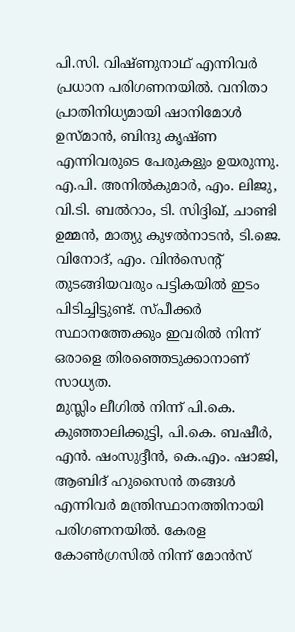പി.സി. വിഷ്ണുനാഥ് എന്നിവർ പ്രധാന പരിഗണനയിൽ. വനിതാ പ്രാതിനിധ്യമായി ഷാനിമോൾ ഉസ്മാൻ, ബിന്ദു കൃഷ്ണ എന്നിവരുടെ പേരുകളും ഉയരുന്നു.
എ.പി. അനിൽകുമാർ, എം. ലിജു, വി.ടി. ബൽറാം, ടി. സിദ്ദിഖ്, ചാണ്ടി ഉമ്മൻ, മാത്യു കുഴൽനാടൻ, ടി.ജെ. വിനോദ്, എം. വിൻസെന്റ് തുടങ്ങിയവരും പട്ടികയിൽ ഇടം പിടിച്ചിട്ടുണ്ട്. സ്പീക്കർ സ്ഥാനത്തേക്കും ഇവരിൽ നിന്ന് ഒരാളെ തിരഞ്ഞെടുക്കാനാണ് സാധ്യത.
മുസ്ലിം ലീഗിൽ നിന്ന് പി.കെ. കുഞ്ഞാലിക്കുട്ടി, പി.കെ. ബഷീർ, എൻ. ഷംസുദ്ദീൻ, കെ.എം. ഷാജി, ആബിദ് ഹുസൈൻ തങ്ങൾ എന്നിവർ മന്ത്രിസ്ഥാനത്തിനായി പരിഗണനയിൽ. കേരള കോൺഗ്രസിൽ നിന്ന് മോൻസ്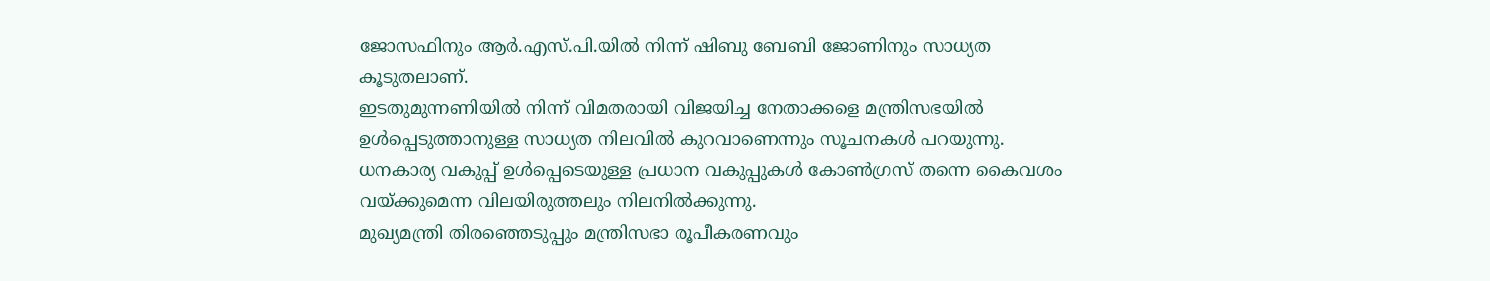ജോസഫിനും ആർ.എസ്.പി.യിൽ നിന്ന് ഷിബു ബേബി ജോണിനും സാധ്യത കൂടുതലാണ്.
ഇടതുമുന്നണിയിൽ നിന്ന് വിമതരായി വിജയിച്ച നേതാക്കളെ മന്ത്രിസഭയിൽ ഉൾപ്പെടുത്താനുള്ള സാധ്യത നിലവിൽ കുറവാണെന്നും സൂചനകൾ പറയുന്നു. ധനകാര്യ വകുപ്പ് ഉൾപ്പെടെയുള്ള പ്രധാന വകുപ്പുകൾ കോൺഗ്രസ് തന്നെ കൈവശം വയ്ക്കുമെന്ന വിലയിരുത്തലും നിലനിൽക്കുന്നു.
മുഖ്യമന്ത്രി തിരഞ്ഞെടുപ്പും മന്ത്രിസഭാ രൂപീകരണവും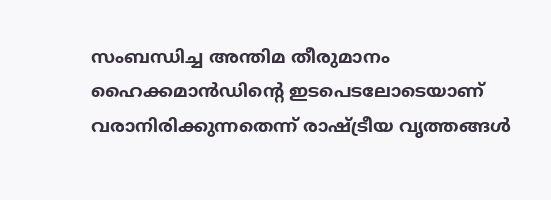സംബന്ധിച്ച അന്തിമ തീരുമാനം ഹൈക്കമാൻഡിന്റെ ഇടപെടലോടെയാണ് വരാനിരിക്കുന്നതെന്ന് രാഷ്ട്രീയ വൃത്തങ്ങൾ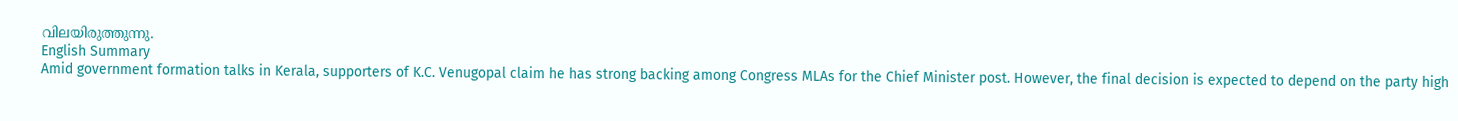വിലയിരുത്തുന്നു.
English Summary
Amid government formation talks in Kerala, supporters of K.C. Venugopal claim he has strong backing among Congress MLAs for the Chief Minister post. However, the final decision is expected to depend on the party high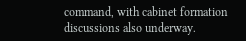command, with cabinet formation discussions also underway.